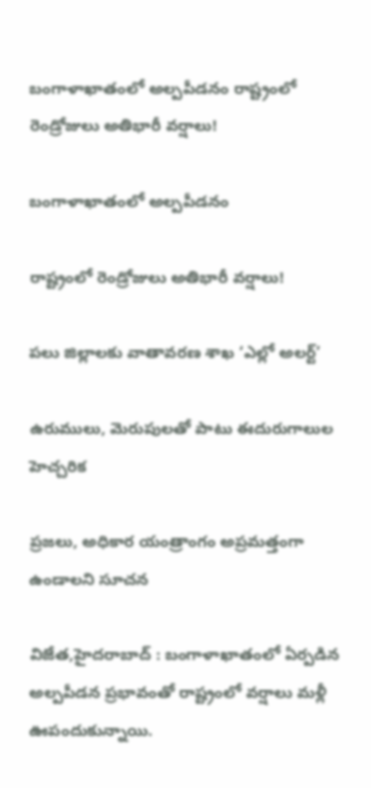బంగాళాఖాతంలో అల్పపీడనం రాష్ట్రంలో రెండ్రోజులు అతిభారీ వర్షాలు!

బంగాళాఖాతంలో అల్పపీడనం

రాష్ట్రంలో రెండ్రోజులు అతిభారీ వర్షాలు!

పలు జిల్లాలకు వాతావరణ శాఖ ‘ఎల్లో అలర్ట్‌’

ఉరుములు, మెరుపులతో పాటు ఈదురుగాలుల హెచ్చరిక

ప్రజలు, అధికార యంత్రాంగం అప్రమత్తంగా ఉండాలని సూచన

విజేత,హైదరాబాద్‌ : బంగాళాఖాతంలో ఏర్పడిన అల్పపీడన ప్రభావంతో రాష్ట్రంలో వర్షాలు మళ్లీ ఊపందుకున్నాయి.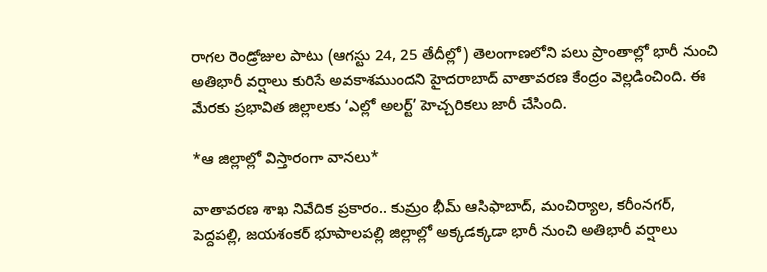రాగల రెండ్రోజుల పాటు (ఆగస్టు 24, 25 తేదీల్లో) తెలంగాణలోని పలు ప్రాంతాల్లో భారీ నుంచి అతిభారీ వర్షాలు కురిసే అవకాశముందని హైదరాబాద్‌ వాతావరణ కేంద్రం వెల్లడించింది. ఈ మేరకు ప్రభావిత జిల్లాలకు ‘ఎల్లో అలర్ట్‌’ హెచ్చరికలు జారీ చేసింది.

*ఆ జిల్లాల్లో విస్తారంగా వానలు*

వాతావరణ శాఖ నివేదిక ప్రకారం.. కుమ్రం భీమ్‌ ఆసిఫాబాద్‌, మంచిర్యాల, కరీంనగర్‌, పెద్దపల్లి, జయశంకర్‌ భూపాలపల్లి జిల్లాల్లో అక్కడక్కడా భారీ నుంచి అతిభారీ వర్షాలు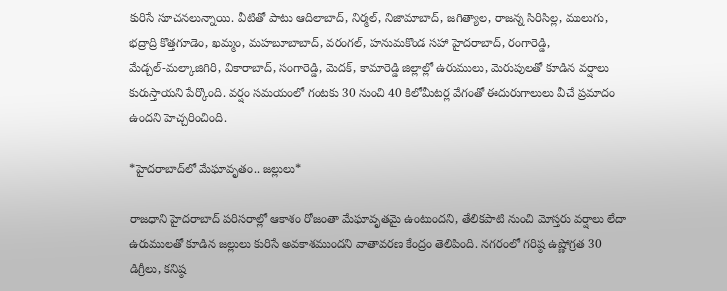కురిసే సూచనలున్నాయి. వీటితో పాటు ఆదిలాబాద్‌, నిర్మల్‌, నిజామాబాద్‌, జగిత్యాల, రాజన్న సిరిసిల్ల, ములుగు, భద్రాద్రి కొత్తగూడెం, ఖమ్మం, మహబూబాబాద్‌, వరంగల్‌, హనుమకొండ సహా హైదరాబాద్‌, రంగారెడ్డి, మేడ్చల్‌-మల్కాజిగిరి, వికారాబాద్‌, సంగారెడ్డి, మెదక్‌, కామారెడ్డి జిల్లాల్లో ఉరుములు, మెరుపులతో కూడిన వర్షాలు కురుస్తాయని పేర్కొంది. వర్షం సమయంలో గంటకు 30 నుంచి 40 కిలోమీటర్ల వేగంతో ఈదురుగాలులు వీచే ప్రమాదం ఉందని హెచ్చరించింది.

*హైదరాబాద్‌లో మేఘావృతం.. జల్లులు*

రాజధాని హైదరాబాద్‌ పరిసరాల్లో ఆకాశం రోజంతా మేఘావృతమై ఉంటుందని, తేలికపాటి నుంచి మోస్తరు వర్షాలు లేదా ఉరుములతో కూడిన జల్లులు కురిసే అవకాశముందని వాతావరణ కేంద్రం తెలిపింది. నగరంలో గరిష్ఠ ఉష్ణోగ్రత 30 డిగ్రీలు, కనిష్ఠ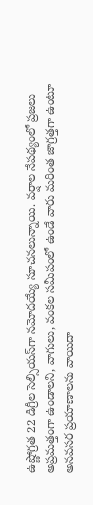ఉష్ణోగ్రత 22 డిగ్రీల సెల్సియస్‌గా నమోదయ్యే సూచనలున్నాయి. వర్షాల నేపథ్యంలో ప్రజలు అప్రమత్తంగా ఉండాలని, వాగులు, వంకల సమీపంలో ఉండే వారు మరింత జాగ్రత్తగా ఉంటూ అనవసర ప్రయాణాలను వాయిదా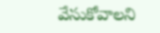వేసుకోవాలని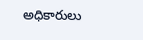అధికారులు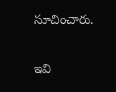సూచించారు.

ఇవి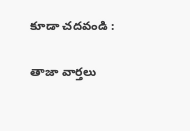కూడా చదవండి :

తాజా వార్తలు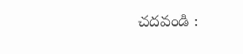చదవండి :